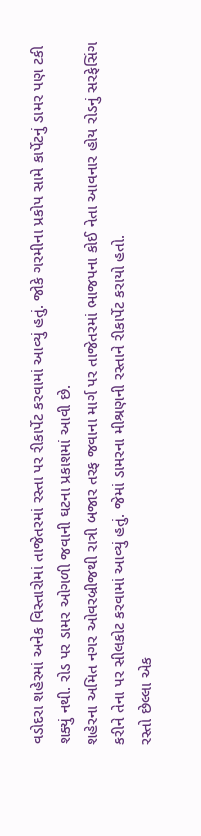વડોદરા શહેરમાં અનેક વિસ્તારોમાં તાજેતરમાં રસ્તા પર રીકાર્પેટ કરવામાં આવ્યું હતું. જોકે ગરમીના પ્રકોપ સામે કાર્પેટનું ડામર પણ ટકી શક્યું નથી. રોડ પર ડામર ઓગળી જવાની ઘટના પ્રકાશમાં આવી છે.
શહેરના અમિત નગર ઓવરબ્રીજથી રાત્રી બજાર તરફ જવાના માર્ગ પર તાજેતરમાં ભાજપના કોઈ નેતા આવનાર હોય રોડનું સરફેસિંગ કરીને તેના પર સીલકોટ કરવામાં આવ્યું હતું. જેમાં ડામરના મીશ્રણની રસ્તાને રીકાર્પેટ કરાયો હતો.
રસ્તો છેલ્લા એક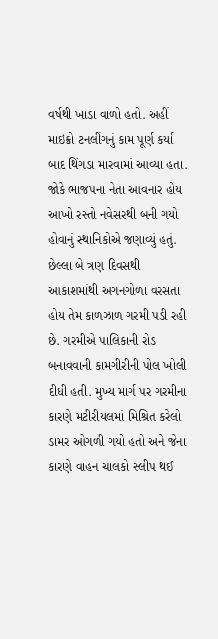વર્ષથી ખાડા વાળો હતો. અહીં માઇક્રો ટનલીંગનું કામ પૂર્ણ કર્યા બાદ થિંગડા મારવામાં આવ્યા હતા. જોકે ભાજપના નેતા આવનાર હોય આખો રસ્તો નવેસરથી બની ગયો હોવાનું સ્થાનિકોએ જણાવ્યું હતું. છેલ્લા બે ત્રણ દિવસથી આકાશમાંથી અગનગોળા વરસતા હોય તેમ કાળઝાળ ગરમી પડી રહી છે. ગરમીએ પાલિકાની રોડ બનાવવાની કામગીરીની પોલ ખોલી દીધી હતી. મુખ્ય માર્ગ પર ગરમીના કારણે મટીરીયલમાં મિશ્રિત કરેલો ડામર ઓગળી ગયો હતો અને જેના કારણે વાહન ચાલકો સ્લીપ થઈ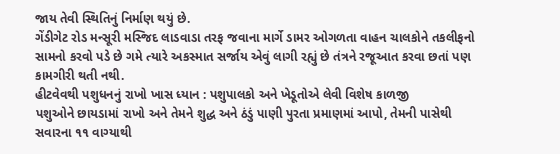જાય તેવી સ્થિતિનું નિર્માણ થયું છે.
ગેંડીગેટ રોડ મન્સૂરી મસ્જિદ લાડવાડા તરફ જવાના માર્ગે ડામર ઓગળતા વાહન ચાલકોને તકલીફનો સામનો કરવો પડે છે ગમે ત્યારે અકસ્માત સર્જાય એવું લાગી રહ્યું છે તંત્રને રજૂઆત કરવા છતાં પણ કામગીરી થતી નથી.
હીટવેવથી પશુધનનું રાખો ખાસ ધ્યાન : પશુપાલકો અને ખેડૂતોએ લેવી વિશેષ કાળજી
પશુઓને છાયડામાં રાખો અને તેમને શુદ્ધ અને ઠંડું પાણી પુરતા પ્રમાણમાં આપો, તેમની પાસેથી સવારના ૧૧ વાગ્યાથી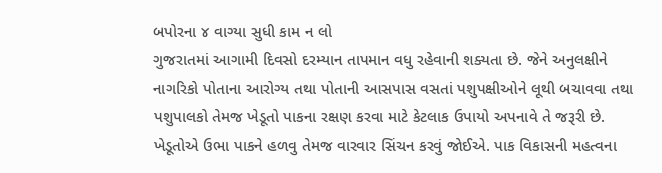બપોરના ૪ વાગ્યા સુધી કામ ન લો
ગુજરાતમાં આગામી દિવસો દરમ્યાન તાપમાન વધુ રહેવાની શક્યતા છે. જેને અનુલક્ષીને નાગરિકો પોતાના આરોગ્ય તથા પોતાની આસપાસ વસતાં પશુપક્ષીઓને લૂથી બચાવવા તથા પશુપાલકો તેમજ ખેડૂતો પાકના રક્ષણ કરવા માટે કેટલાક ઉપાયો અપનાવે તે જરૂરી છે. ખેડૂતોએ ઉભા પાકને હળવુ તેમજ વારવાર સિંચન કરવું જોઈએ. પાક વિકાસની મહત્વના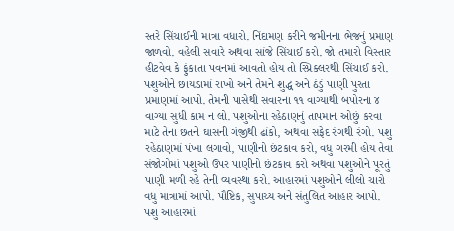સ્તરે સિંચાઈની માત્રા વધારો. નિંદામણ કરીને જમીનના ભેજનું પ્રમાણ જાળવો. વહેલી સવારે અથવા સાંજે સિંચાઈ કરો. જો તમારો વિસ્તાર હીટવેવ કે ફુંકાતા પવનમાં આવતો હોય તો સ્પ્રિક્લરથી સિંચાઈ કરો.
પશુઓને છાયડામાં રાખો અને તેમને શુદ્ધ અને ઠંડું પાણી પુરતા પ્રમાણમાં આપો. તેમની પાસેથી સવારના ૧૧ વાગ્યાથી બપોરના ૪ વાગ્યા સુધી કામ ન લો. પશુઓના રહેઠાણનું તાપમાન ઓછું કરવા માટે તેના છતને ઘાસની ગંજીથી ઢાંકો, અથવા સફેદ રંગથી રંગો. પશુ રહેઠાણમાં પંખા લગાવો, પાણીનો છંટકાવ કરો, વધુ ગરમી હોય તેવા સંજોગોમાં પશુઓ ઉપર પાણીનો છંટકાવ કરો અથવા પશુઓને પૂરતું પાણી મળી રહે તેની વ્યવસ્થા કરો. આહારમાં પશુઓને લીલો ચારો વધુ માત્રામાં આપો. પૌષ્ટિક, સુપાચ્ય અને સંતુલિત આહાર આપો. પશુ આહારમાં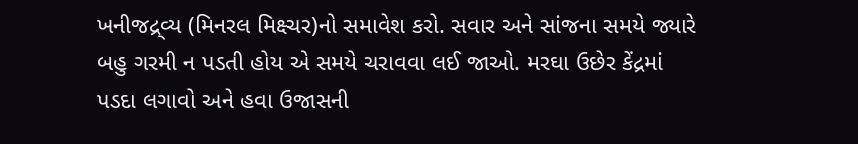ખનીજદ્ર્વ્ય (મિનરલ મિક્ષ્ચર)નો સમાવેશ કરો. સવાર અને સાંજના સમયે જ્યારે બહુ ગરમી ન પડતી હોય એ સમયે ચરાવવા લઈ જાઓ. મરઘા ઉછેર કેંદ્રમાં પડદા લગાવો અને હવા ઉજાસની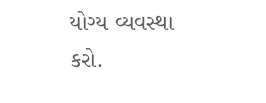યોગ્ય વ્યવસ્થા કરો.